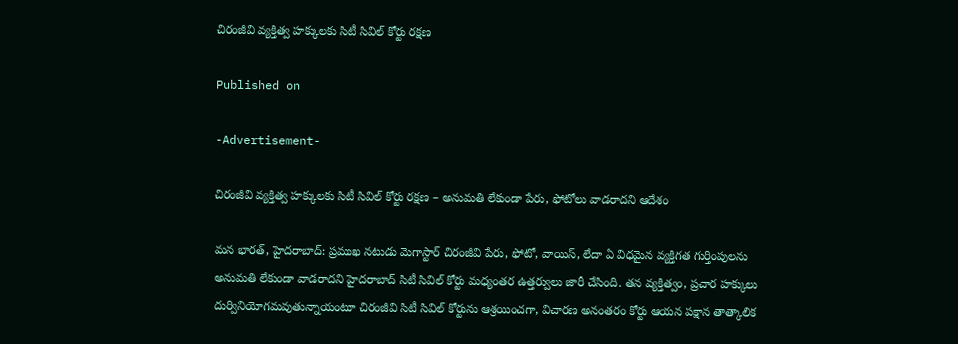చిరంజీవి వ్యక్తిత్వ హక్కులకు సిటీ సివిల్ కోర్టు రక్షణ

Published on

-Advertisement-

చిరంజీవి వ్యక్తిత్వ హక్కులకు సిటీ సివిల్ కోర్టు రక్షణ – అనుమతి లేకుండా పేరు, ఫోటోలు వాడరాదని ఆదేశం

మన భారత్, హైదరాబాద్: ప్రముఖ నటుడు మెగాస్టార్ చిరంజీవి పేరు, ఫోటో, వాయిస్, లేదా ఏ విధమైన వ్యక్తిగత గుర్తింపులను అనుమతి లేకుండా వాడరాదని హైదరాబాద్ సిటీ సివిల్ కోర్టు మధ్యంతర ఉత్తర్వులు జారీ చేసింది. తన వ్యక్తిత్వం, ప్రచార హక్కులు దుర్వినియోగమవుతున్నాయంటూ చిరంజీవి సిటీ సివిల్ కోర్టును ఆశ్రయించగా, విచారణ అనంతరం కోర్టు ఆయన పక్షాన తాత్కాలిక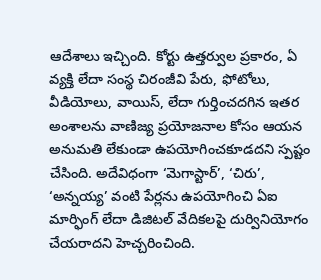ఆదేశాలు ఇచ్చింది. కోర్టు ఉత్తర్వుల ప్రకారం, ఏ వ్యక్తి లేదా సంస్థ చిరంజీవి పేరు, ఫోటోలు, వీడియోలు, వాయిస్, లేదా గుర్తించదగిన ఇతర అంశాలను వాణిజ్య ప్రయోజనాల కోసం ఆయన అనుమతి లేకుండా ఉపయోగించకూడదని స్పష్టం చేసింది. అదేవిధంగా ‘మెగాస్టార్’, ‘చిరు’, ‘అన్నయ్య’ వంటి పేర్లను ఉపయోగించి ఏఐ మార్ఫింగ్ లేదా డిజిటల్ వేదికలపై దుర్వినియోగం చేయరాదని హెచ్చరించింది.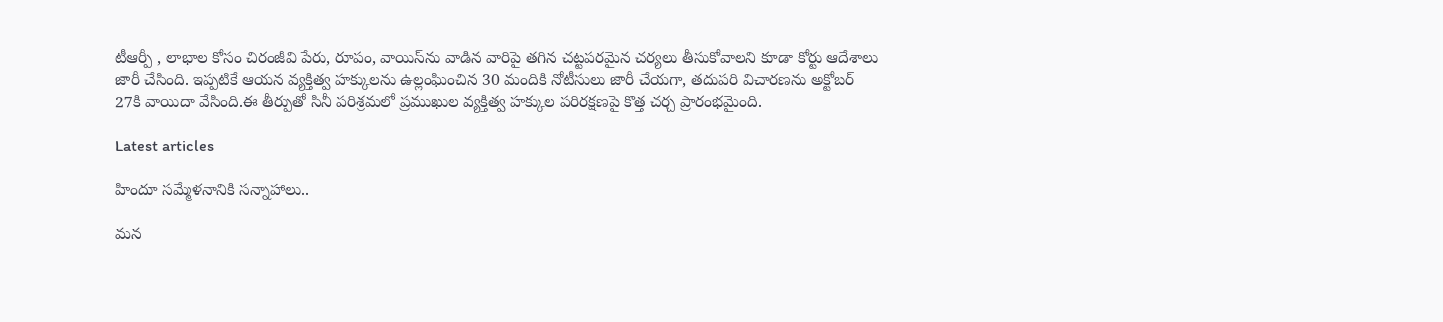టీఆర్పీ , లాభాల కోసం చిరంజీవి పేరు, రూపం, వాయిస్‌ను వాడిన వారిపై తగిన చట్టపరమైన చర్యలు తీసుకోవాలని కూడా కోర్టు ఆదేశాలు జారీ చేసింది. ఇప్పటికే ఆయన వ్యక్తిత్వ హక్కులను ఉల్లంఘించిన 30 మందికి నోటీసులు జారీ చేయగా, తదుపరి విచారణను అక్టోబర్ 27కి వాయిదా వేసింది.ఈ తీర్పుతో సినీ పరిశ్రమలో ప్రముఖుల వ్యక్తిత్వ హక్కుల పరిరక్షణపై కొత్త చర్చ ప్రారంభమైంది.

Latest articles

హిందూ సమ్మేళనానికి సన్నాహాలు..

మన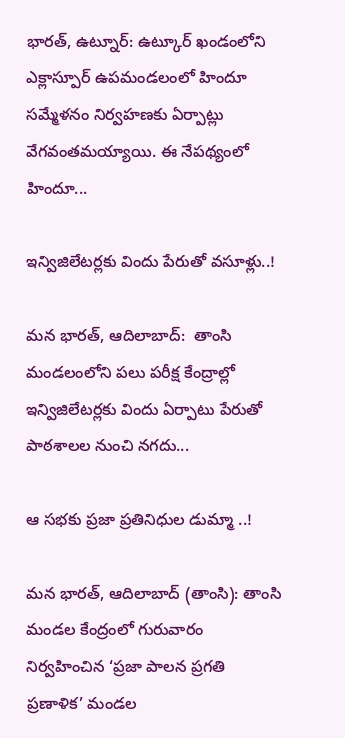భారత్, ఉట్నూర్: ఉట్కూర్ ఖండంలోని ఎక్లాస్పూర్ ఉపమండలంలో హిందూ సమ్మేళనం నిర్వహణకు ఏర్పాట్లు వేగవంతమయ్యాయి. ఈ నేపథ్యంలో హిందూ...

ఇన్విజిలేటర్లకు విందు పేరుతో వసూళ్లు..!

మన భారత్, ఆదిలాబాద్:  తాంసి మండలంలోని పలు పరీక్ష కేంద్రాల్లో ఇన్విజిలేటర్లకు విందు ఏర్పాటు పేరుతో పాఠశాలల నుంచి నగదు...

ఆ సభకు ప్రజా ప్రతినిధుల డుమ్మా ..!

మన భారత్, ఆదిలాబాద్ (తాంసి): తాంసి మండల కేంద్రంలో గురువారం నిర్వహించిన ‘ప్రజా పాలన ప్రగతి ప్రణాళిక’ మండల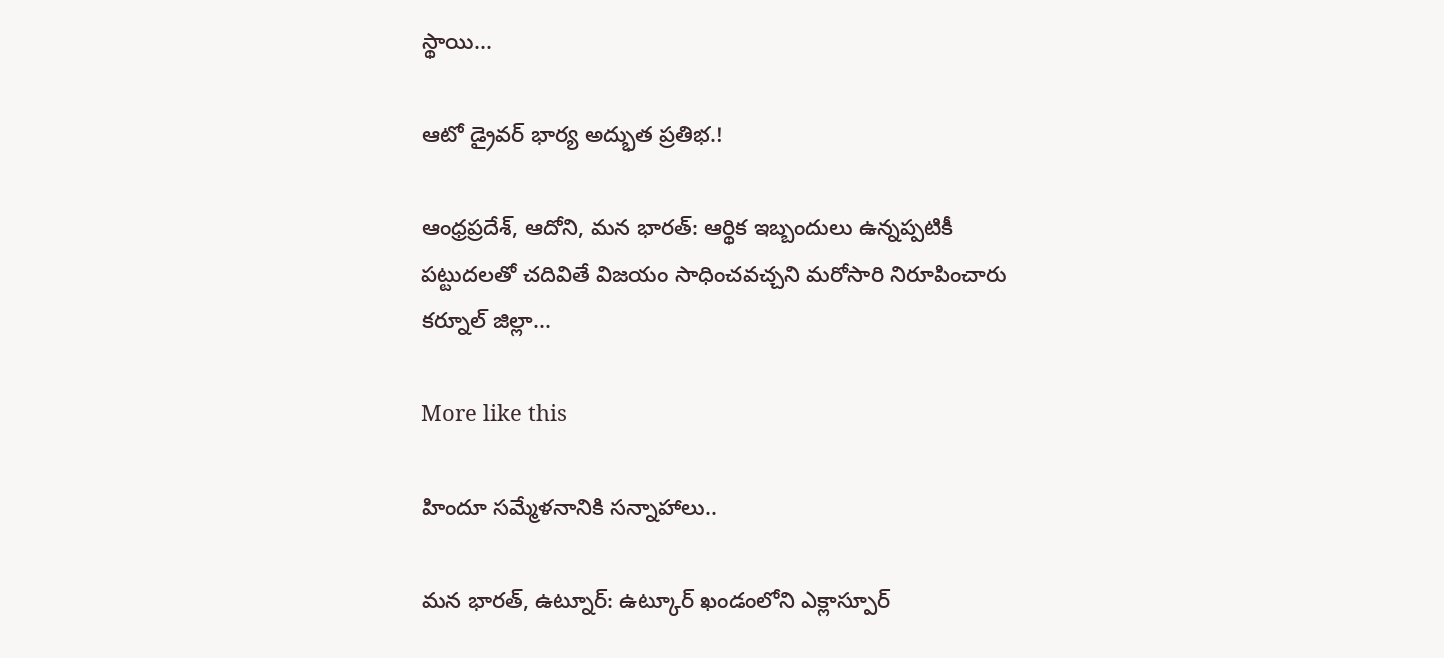స్థాయి...

ఆటో డ్రైవర్ భార్య అద్భుత ప్రతిభ.!

ఆంధ్రప్రదేశ్, ఆదోని, మన భారత్: ఆర్థిక ఇబ్బందులు ఉన్నప్పటికీ పట్టుదలతో చదివితే విజయం సాధించవచ్చని మరోసారి నిరూపించారు కర్నూల్ జిల్లా...

More like this

హిందూ సమ్మేళనానికి సన్నాహాలు..

మన భారత్, ఉట్నూర్: ఉట్కూర్ ఖండంలోని ఎక్లాస్పూర్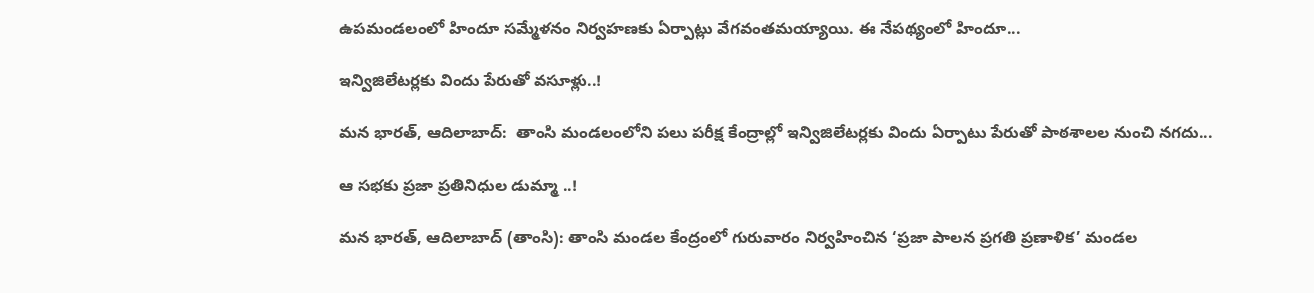ఉపమండలంలో హిందూ సమ్మేళనం నిర్వహణకు ఏర్పాట్లు వేగవంతమయ్యాయి. ఈ నేపథ్యంలో హిందూ...

ఇన్విజిలేటర్లకు విందు పేరుతో వసూళ్లు..!

మన భారత్, ఆదిలాబాద్:  తాంసి మండలంలోని పలు పరీక్ష కేంద్రాల్లో ఇన్విజిలేటర్లకు విందు ఏర్పాటు పేరుతో పాఠశాలల నుంచి నగదు...

ఆ సభకు ప్రజా ప్రతినిధుల డుమ్మా ..!

మన భారత్, ఆదిలాబాద్ (తాంసి): తాంసి మండల కేంద్రంలో గురువారం నిర్వహించిన ‘ప్రజా పాలన ప్రగతి ప్రణాళిక’ మండల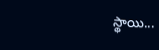స్థాయి...